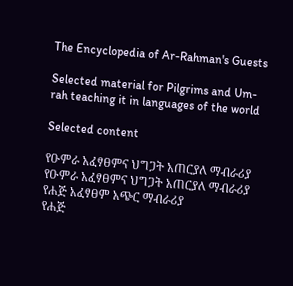The Encyclopedia of Ar-Rahman's Guests

Selected material for Pilgrims and Um-rah teaching it in languages of the world

Selected content

የዑምራ አፈፃፀምና ህግጋት አጠርያለ ማብራሪያ
የዑምራ አፈፃፀምና ህግጋት አጠርያለ ማብራሪያ
የሐጅ አፈፃፀም አጭር ማብራሪያ
የሐጅ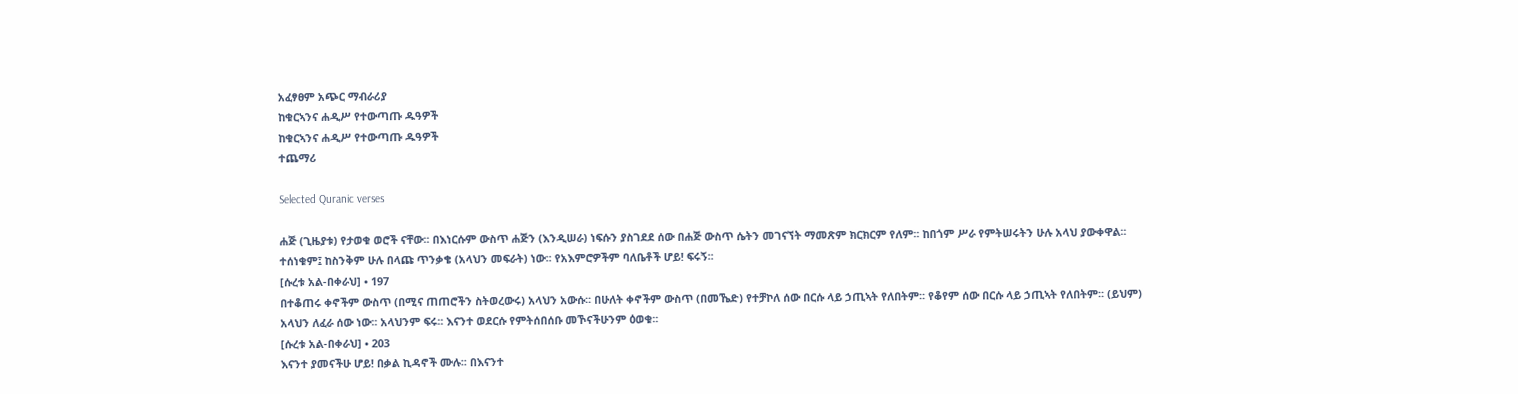አፈፃፀም አጭር ማብራሪያ
ከቁርኣንና ሐዲሥ የተውጣጡ ዱዓዎች
ከቁርኣንና ሐዲሥ የተውጣጡ ዱዓዎች
ተጨማሪ

Selected Quranic verses

ሐጅ (ጊዜያቱ) የታወቁ ወሮች ናቸው፡፡ በእነርሱም ውስጥ ሐጅን (እንዲሠራ) ነፍሱን ያስገደደ ሰው በሐጅ ውስጥ ሴትን መገናኘት ማመጽም ክርክርም የለም፡፡ ከበጎም ሥራ የምትሠሩትን ሁሉ አላህ ያውቀዋል፡፡ ተሰነቁም፤ ከስንቅም ሁሉ በላጩ ጥንቃቄ (አላህን መፍራት) ነው፡፡ የአእምሮዎችም ባለቤቶች ሆይ! ፍሩኝ፡፡
[ሱረቱ አል-በቀራህ] • 197
በተቆጠሩ ቀኖችም ውስጥ (በሚና ጠጠሮችን ስትወረውሩ) አላህን አውሱ፡፡ በሁለት ቀኖችም ውስጥ (በመኼድ) የተቻኮለ ሰው በርሱ ላይ ኃጢኣት የለበትም፡፡ የቆየም ሰው በርሱ ላይ ኃጢኣት የለበትም፡፡ (ይህም) አላህን ለፈራ ሰው ነው፡፡ አላህንም ፍሩ፡፡ እናንተ ወደርሱ የምትሰበሰቡ መኾናችሁንም ዕወቁ፡፡
[ሱረቱ አል-በቀራህ] • 203
እናንተ ያመናችሁ ሆይ! በቃል ኪዳኖች ሙሉ፡፡ በእናንተ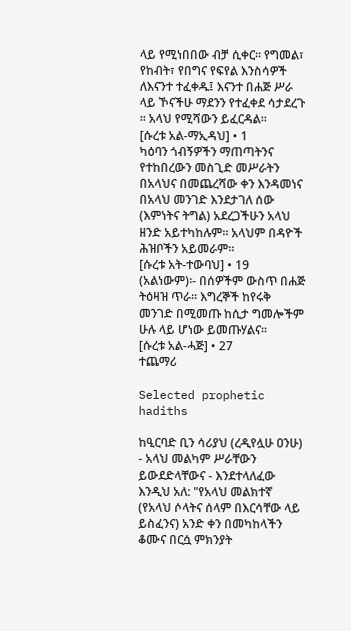ላይ የሚነበበው ብቻ ሲቀር፡፡ የግመል፣ የከብት፣ የበግና የፍየል እንስሳዎች ለእናንተ ተፈቀዱ፤ እናንተ በሐጅ ሥራ ላይ ኾናችሁ ማደንን የተፈቀደ ሳታደረጉ ፡፡ አላህ የሚሻውን ይፈርዳል፡፡
[ሱረቱ አል-ማኢዳህ] • 1
ካዕባን ጎብኝዎችን ማጠጣትንና የተከበረውን መስጊድ መሥራትን በአላህና በመጨረሻው ቀን እንዳመነና በአላህ መንገድ እንደታገለ ሰው (እምነትና ትግል) አደረጋችሁን አላህ ዘንድ አይተካከሉም፡፡ አላህም በዳዮች ሕዝቦችን አይመራም፡፡
[ሱረቱ አት-ተውባህ] • 19
(አልነውም)፡- በሰዎችም ውስጥ በሐጅ ትዕዛዝ ጥራ፡፡ እግረኞች ከየሩቅ መንገድ በሚመጡ ከሲታ ግመሎችም ሁሉ ላይ ሆነው ይመጡሃልና፡፡
[ሱረቱ አል-ሓጅ] • 27
ተጨማሪ

Selected prophetic hadiths

ከዒርባድ ቢን ሳሪያህ (ረዲየሏሁ ዐንሁ) - አላህ መልካም ሥራቸውን ይውደድላቸውና - እንደተላለፈው እንዲህ አለ: "የአላህ መልክተኛ (የአላህ ሶላትና ሰላም በእርሳቸው ላይ ይስፈንና) አንድ ቀን በመካከላችን ቆሙና በርሷ ምክንያት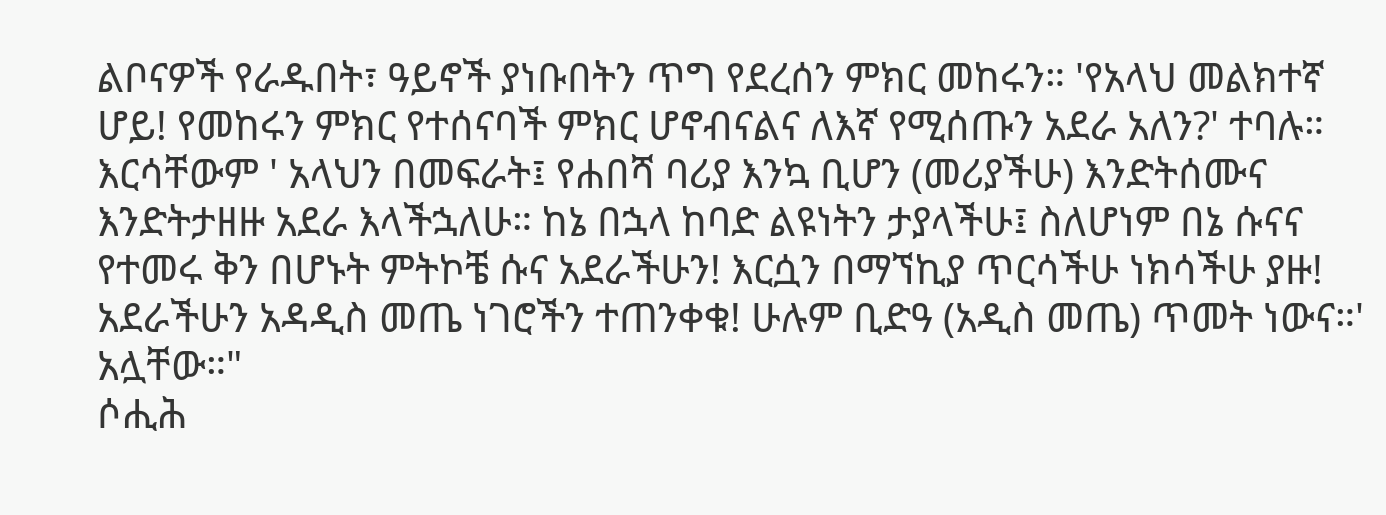ልቦናዎች የራዱበት፣ ዓይኖች ያነቡበትን ጥግ የደረሰን ምክር መከሩን። 'የአላህ መልክተኛ ሆይ! የመከሩን ምክር የተሰናባች ምክር ሆኖብናልና ለእኛ የሚሰጡን አደራ አለን?' ተባሉ። እርሳቸውም ' አላህን በመፍራት፤ የሐበሻ ባሪያ እንኳ ቢሆን (መሪያችሁ) እንድትሰሙና እንድትታዘዙ አደራ እላችኋለሁ። ከኔ በኋላ ከባድ ልዩነትን ታያላችሁ፤ ስለሆነም በኔ ሱናና የተመሩ ቅን በሆኑት ምትኮቼ ሱና አደራችሁን! እርሷን በማኘኪያ ጥርሳችሁ ነክሳችሁ ያዙ! አደራችሁን አዳዲስ መጤ ነገሮችን ተጠንቀቁ! ሁሉም ቢድዓ (አዲስ መጤ) ጥመት ነውና።' አሏቸው።"
ሶሒሕ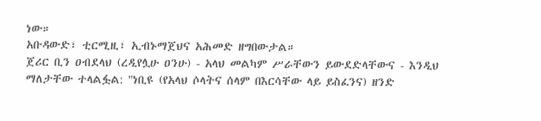ነው።
አቡዳውድ፣ ቲርሚዚ፣ ኢብኑማጀህና አሕመድ ዘግበውታል።
ጀሪር ቢን ዐብደላህ (ረዲየሏሁ ዐንሁ) - አላህ መልካም ሥራቸውን ይውደድላቸውና - እንዲህ ማለታቸው ተላልፏል: "ነቢዩ (የአላህ ሶላትና ሰላም በእርሳቸው ላይ ይስፈንና) ዘንድ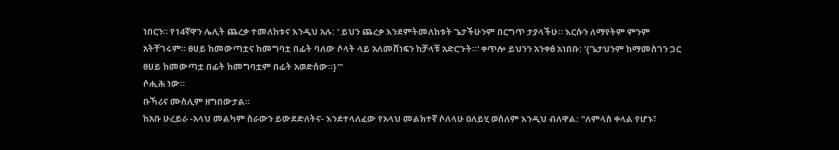ነበርን። የ14ኛዋን ሌሊት ጨረቃ ተመለከቱና እንዲህ አሉ: ' ይህን ጨረቃ እንደምትመለከቱት ጌታችሁንም በርግጥ ታያላችሁ። እርሱን ለማየትም ምንም አትቸገሩም። ፀሀይ ከመውጣቷና ከመግባቷ በፊት ባለው ሶላት ላይ አለመሸነፍን ከቻላቹ አድርጉት።' ቀጥሎ ይህንን አንቀፅ አነበቡ: '{ጌታህንም ከማመስገን ጋር ፀሀይ ከመውጣቷ በፊት ከመግባቷም በፊት አወድሰው።}'"
ሶሒሕ ነው።
ቡኻሪና ሙስሊም ዘግበውታል።
ከአቡ ሁረይራ -አላህ መልካም ስራውን ይውደድለትና- እንደተላለፈው የአላህ መልክተኛ ሶለላሁ ዐለይሂ ወሰለም እንዲህ ብለዋል: "ለምላስ ቀላል የሆኑ፣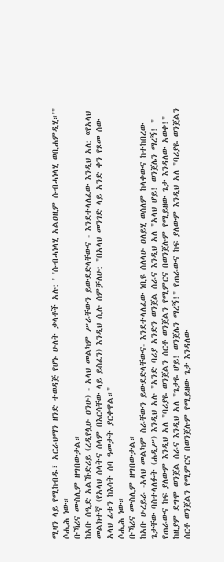ሚዛን ላይ የሚከብዱ፣ አርራህማን ዘንድ ተወዳጅ የሆኑ ሁለት ቃላቶች አሉ: ' 'ሱብሓነላሂ አልዐዚም ሱብሓነላሂ ወቢሐምዲሂ።'"
ሶሒሕ ነው።
ቡኻሪና ሙስሊም ዘግበውታል።
ከአቡ ሰዒድ አልኹድሪይ (ረዲየሏሁ ዐንሁ) - አላህ መልካም ሥራቸውን ይውደድላቸውና - እንደተላለፈው እንዲህ አለ: «የአላህ መልክተኛ (የአላህ ሰላትና ሰላም በእርሳቸው ላይ ይስፈን) እንዲህ ሲሉ ሰምቻለሁ: "በአላህ መንገድ ላይ አንድ ቀን የጾመ ሰው አላህ ፊቱን ከእሳት ሰባ ዓመታት ያርቀዋል።"
ሶሒሕ ነው።
ቡኻሪና ሙስሊም ዘግበውታል።
ከአቡ ሁረይራ -አላህ መልካም ስራቸውን ይውደድላቸውና- እንደተላለፈው ነቢዩ ሰለላሁ ዐለይሂ ወሰለም ከላቀውና ከተከበረው ጌታቸው ባስተላለፉት (ሐዲሥ) እንዲህ አሉ "አንድ ባሪያ አንድን ወንጀል ሰራና እንዲህ አለ "አላህ ሆይ! ወንጀሌን ማረኝ! " የጠራውና ከፍ ያለውም እንዲህ አለ "ባሪያዬ ወንጀልን ሰርቶ ወንጀልን የሚምርና በወንጀሉም የሚይዘው ጌታ እንዳለው አወቀ!" ከዚያም ደግሞ ወንጀል ሰራና እንዲህ አለ "ጌታዬ ሆይ! ወንጀሌን ማረኝ!" የጠራውና ከፍ ያለውም እንዲህ አለ "ባሪያዬ ወንጀልን ሰርቶ ወንጀልን የሚምርና በወንጀሉም የሚይዘው ጌታ እንዳለው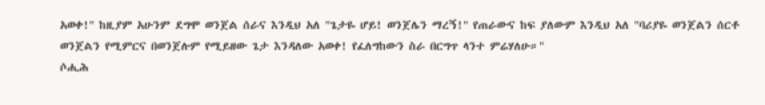አወቀ!" ከዚያም አሁንም ደግሞ ወንጀል ሰራና እንዲህ አለ "ጌታዬ ሆይ! ወንጀሌን ማረኝ!" የጠራውና ከፍ ያለውም እንዲህ አለ "ባሪያዬ ወንጀልን ሰርቶ ወንጀልን የሚምርና በወንጀሉም የሚይዘው ጌታ እንዳለው አወቀ! የፈለግከውን ስራ በርግጥ ላንተ ምሬሃለሁ።"
ሶሒሕ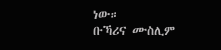ነው።
ቡኻሪና ሙስሊም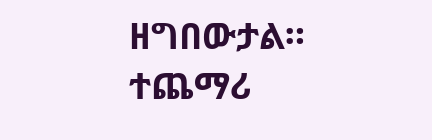ዘግበውታል።
ተጨማሪ